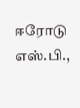ஈரோடு எஸ்.பி.,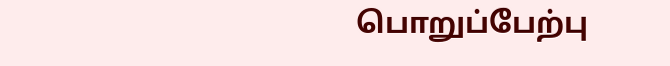பொறுப்பேற்பு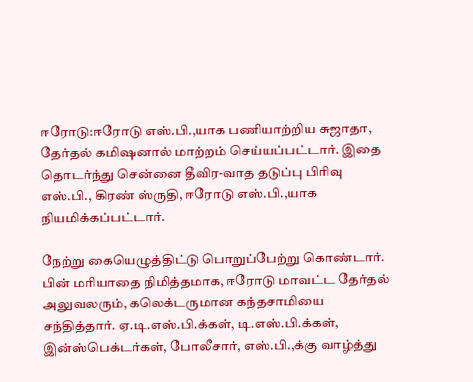ஈரோடு:ஈரோடு எஸ்.பி.,யாக பணியாற்றிய சுஜாதா, தேர்தல் கமிஷனால் மாற்றம் செய்யப்பட்டார். இதை தொடர்ந்து சென்னை தீவிர-வாத தடுப்பு பிரிவு எஸ்.பி., கிரண் ஸ்ருதி, ஈரோடு எஸ்.பி.,யாக நியமிக்கப்பட்டார்.

நேற்று கையெழுத்திட்டு பொறுப்பேற்று கொண்டார். பின் மரியாதை நிமித்தமாக, ஈரோடு மாவட்ட தேர்தல் அலுவலரும், கலெக்டருமான கந்தசாமியை சந்தித்தார். ஏ.டி.எஸ்.பி.க்கள், டி.எஸ்.பி.க்கள், இன்ஸ்பெக்டர்கள், போலீசார், எஸ்.பி.,க்கு வாழ்த்து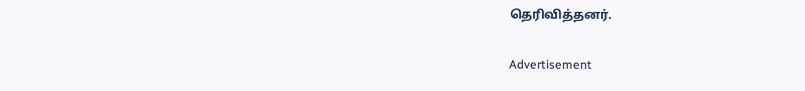தெரிவித்தனர்.

Advertisement